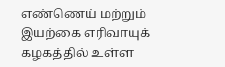எண்ணெய் மற்றும் இயற்கை எரிவாயுக் கழகத்தில் உள்ள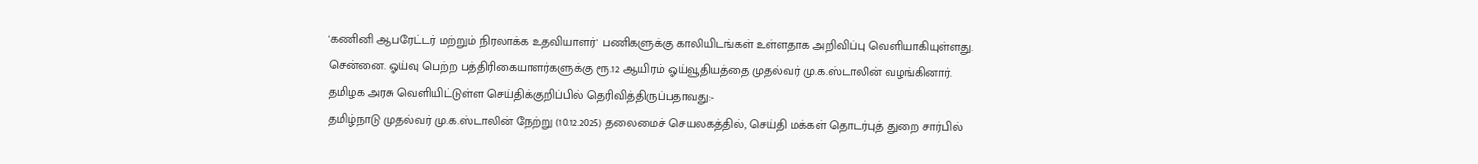'கணினி ஆபரேட்டர் மற்றும் நிரலாக்க உதவியாளர்' பணிகளுக்கு காலியிடங்கள் உள்ளதாக அறிவிப்பு வெளியாகியுள்ளது.
சென்னை. ஓய்வு பெற்ற பத்திரிகையாளர்களுக்கு ரூ.12 ஆயிரம் ஓய்வூதியத்தை முதல்வர் மு.க.ஸ்டாலின் வழங்கினார்.
தமிழக அரசு வெளியிட்டுள்ள செய்திக்குறிப்பில் தெரிவித்திருப்பதாவது:-
தமிழ்நாடு முதல்வர் மு.க.ஸ்டாலின் நேற்று (10.12.2025) தலைமைச் செயலகத்தில், செய்தி மக்கள் தொடர்புத் துறை சார்பில்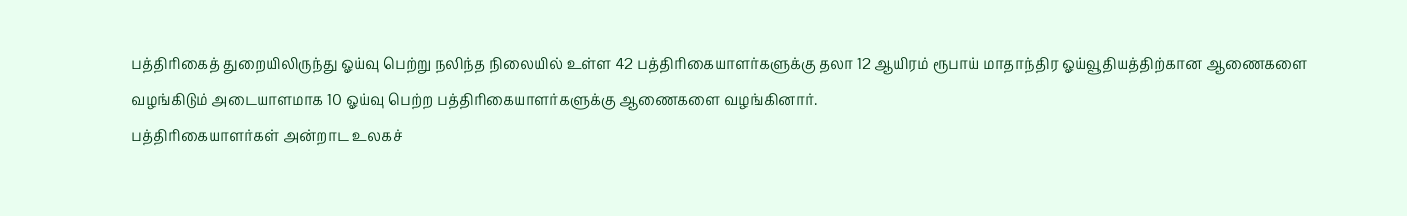பத்திரிகைத் துறையிலிருந்து ஓய்வு பெற்று நலிந்த நிலையில் உள்ள 42 பத்திரிகையாளர்களுக்கு தலா 12 ஆயிரம் ரூபாய் மாதாந்திர ஓய்வூதியத்திற்கான ஆணைகளை வழங்கிடும் அடையாளமாக 10 ஓய்வு பெற்ற பத்திரிகையாளர்களுக்கு ஆணைகளை வழங்கினார்.
பத்திரிகையாளர்கள் அன்றாட உலகச்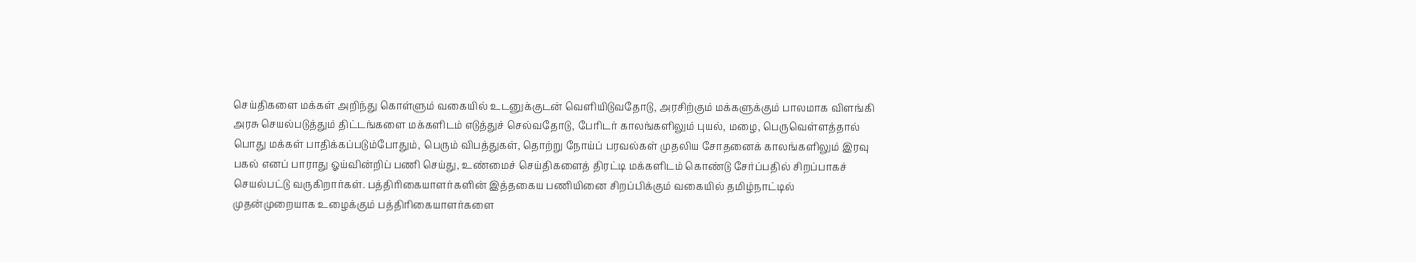செய்திகளை மக்கள் அறிந்து கொள்ளும் வகையில் உடனுக்குடன் வெளியிடுவதோடு, அரசிற்கும் மக்களுக்கும் பாலமாக விளங்கி அரசு செயல்படுத்தும் திட்டங்களை மக்களிடம் எடுத்துச் செல்வதோடு, பேரிடர் காலங்களிலும் புயல், மழை, பெருவெள்ளத்தால் பொது மக்கள் பாதிக்கப்படும்போதும், பெரும் விபத்துகள், தொற்று நோய்ப் பரவல்கள் முதலிய சோதனைக் காலங்களிலும் இரவு பகல் எனப் பாராது ஓய்வின்றிப் பணி செய்து, உண்மைச் செய்திகளைத் திரட்டி மக்களிடம் கொண்டு சேர்ப்பதில் சிறப்பாகச் செயல்பட்டு வருகிறார்கள். பத்திரிகையாளர்களின் இத்தகைய பணியினை சிறப்பிக்கும் வகையில் தமிழ்நாட்டில் முதன்முறையாக உழைக்கும் பத்திரிகையாளர்களை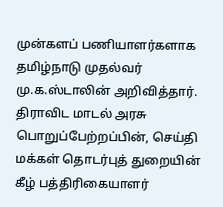முன்களப் பணியாளர்களாக தமிழ்நாடு முதல்வர் மு.க.ஸ்டாலின் அறிவித்தார்.
திராவிட மாடல் அரசு பொறுப்பேற்றப்பின், செய்தி மக்கள் தொடர்புத் துறையின் கீழ் பத்திரிகையாளர்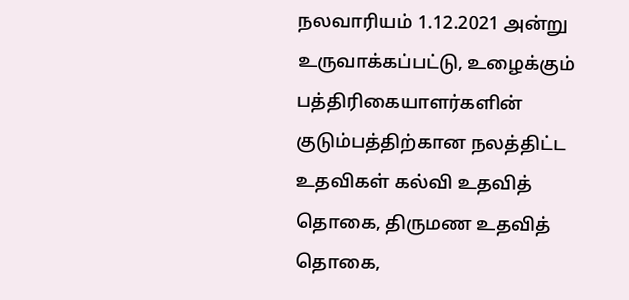நலவாரியம் 1.12.2021 அன்று உருவாக்கப்பட்டு, உழைக்கும் பத்திரிகையாளர்களின் குடும்பத்திற்கான நலத்திட்ட உதவிகள் கல்வி உதவித் தொகை, திருமண உதவித் தொகை,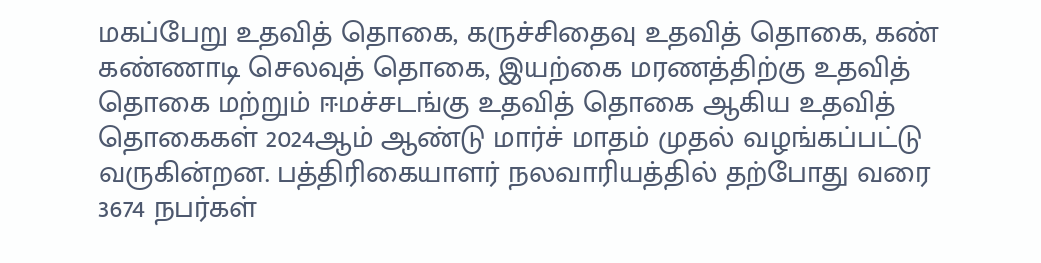மகப்பேறு உதவித் தொகை, கருச்சிதைவு உதவித் தொகை, கண் கண்ணாடி செலவுத் தொகை, இயற்கை மரணத்திற்கு உதவித் தொகை மற்றும் ஈமச்சடங்கு உதவித் தொகை ஆகிய உதவித் தொகைகள் 2024ஆம் ஆண்டு மார்ச் மாதம் முதல் வழங்கப்பட்டு வருகின்றன. பத்திரிகையாளர் நலவாரியத்தில் தற்போது வரை 3674 நபர்கள்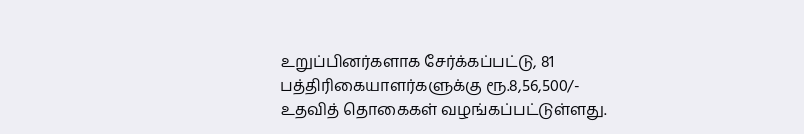உறுப்பினர்களாக சேர்க்கப்பட்டு, 81 பத்திரிகையாளர்களுக்கு ரூ.8,56,500/- உதவித் தொகைகள் வழங்கப்பட்டுள்ளது.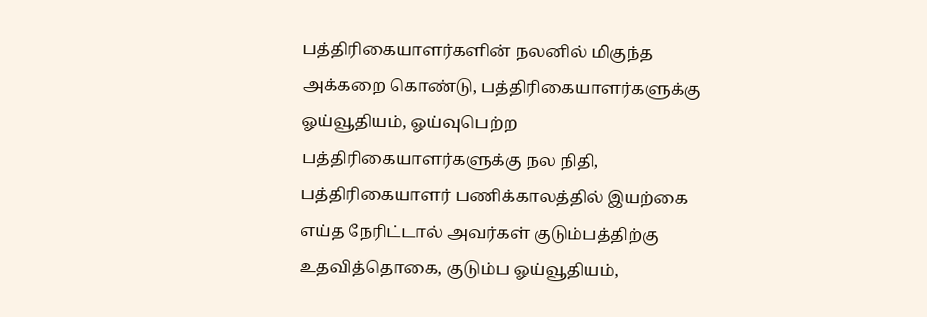பத்திரிகையாளர்களின் நலனில் மிகுந்த அக்கறை கொண்டு, பத்திரிகையாளர்களுக்கு ஓய்வூதியம், ஓய்வுபெற்ற பத்திரிகையாளர்களுக்கு நல நிதி, பத்திரிகையாளர் பணிக்காலத்தில் இயற்கை எய்த நேரிட்டால் அவர்கள் குடும்பத்திற்கு உதவித்தொகை, குடும்ப ஓய்வூதியம்,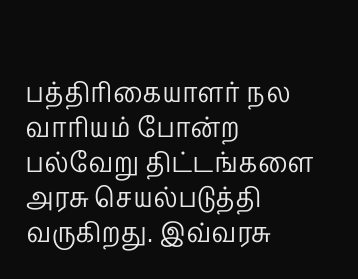பத்திரிகையாளர் நல வாரியம் போன்ற பல்வேறு திட்டங்களை அரசு செயல்படுத்தி வருகிறது. இவ்வரசு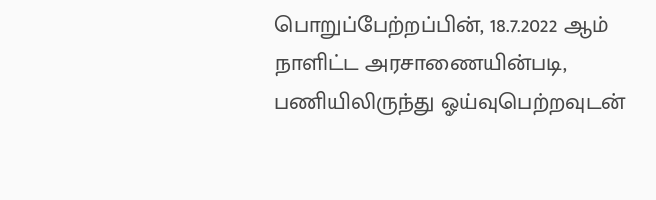பொறுப்பேற்றப்பின், 18.7.2022 ஆம் நாளிட்ட அரசாணையின்படி, பணியிலிருந்து ஓய்வுபெற்றவுடன்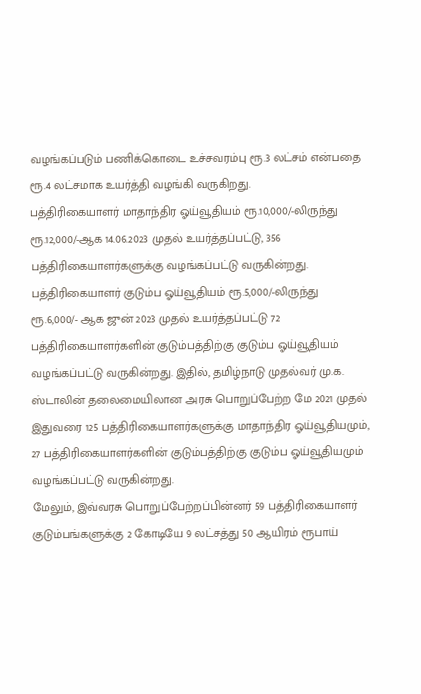வழங்கப்படும் பணிக்கொடை உச்சவரம்பு ரூ.3 லட்சம் என்பதை ரூ.4 லட்சமாக உயர்த்தி வழங்கி வருகிறது.
பத்திரிகையாளர் மாதாந்திர ஓய்வூதியம் ரூ.10,000/-லிருந்து ரூ.12,000/-ஆக 14.06.2023 முதல் உயர்த்தப்பட்டு, 356 பத்திரிகையாளர்களுக்கு வழங்கப்பட்டு வருகின்றது. பத்திரிகையாளர் குடும்ப ஓய்வூதியம் ரூ.5,000/-லிருந்து ரூ.6,000/- ஆக ஜுன் 2023 முதல் உயர்த்தப்பட்டு 72 பத்திரிகையாளர்களின் குடும்பத்திற்கு குடும்ப ஓய்வூதியம் வழங்கப்பட்டு வருகின்றது. இதில், தமிழ்நாடு முதல்வர் மு.க. ஸ்டாலின் தலைமையிலான அரசு பொறுப்பேற்ற மே 2021 முதல் இதுவரை 125 பத்திரிகையாளர்களுக்கு மாதாந்திர ஓய்வூதியமும், 27 பத்திரிகையாளர்களின் குடும்பத்திற்கு குடும்ப ஓய்வூதியமும் வழங்கப்பட்டு வருகின்றது.
மேலும், இவ்வரசு பொறுப்பேற்றப்பின்னர் 59 பத்திரிகையாளர் குடும்பங்களுக்கு 2 கோடியே 9 லட்சத்து 50 ஆயிரம் ரூபாய்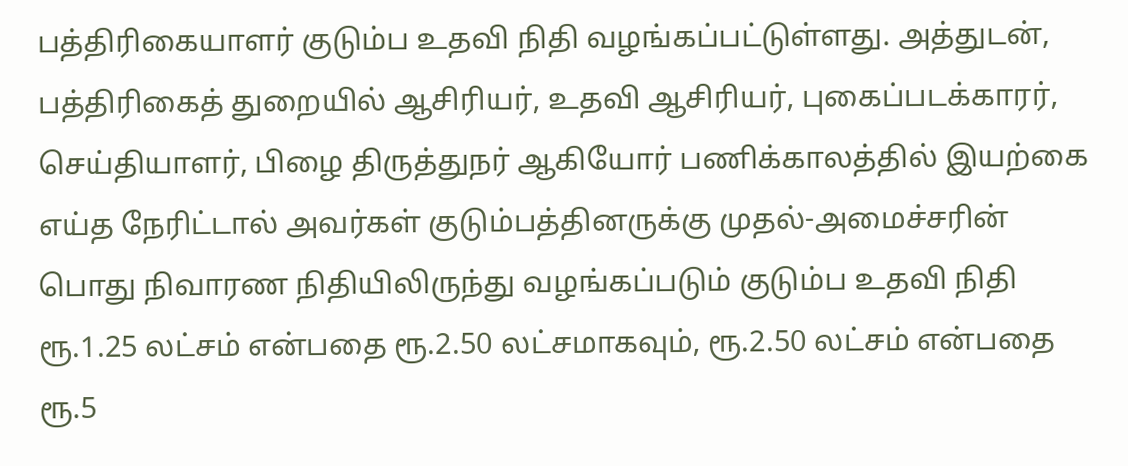பத்திரிகையாளர் குடும்ப உதவி நிதி வழங்கப்பட்டுள்ளது. அத்துடன், பத்திரிகைத் துறையில் ஆசிரியர், உதவி ஆசிரியர், புகைப்படக்காரர், செய்தியாளர், பிழை திருத்துநர் ஆகியோர் பணிக்காலத்தில் இயற்கை எய்த நேரிட்டால் அவர்கள் குடும்பத்தினருக்கு முதல்-அமைச்சரின் பொது நிவாரண நிதியிலிருந்து வழங்கப்படும் குடும்ப உதவி நிதி ரூ.1.25 லட்சம் என்பதை ரூ.2.50 லட்சமாகவும், ரூ.2.50 லட்சம் என்பதை ரூ.5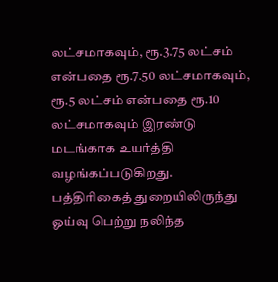லட்சமாகவும், ரூ.3.75 லட்சம் என்பதை ரூ.7.50 லட்சமாகவும், ரூ.5 லட்சம் என்பதை ரூ.10 லட்சமாகவும் இரண்டு மடங்காக உயர்த்தி வழங்கப்படுகிறது.
பத்திரிகைத் துறையிலிருந்து ஓய்வு பெற்று நலிந்த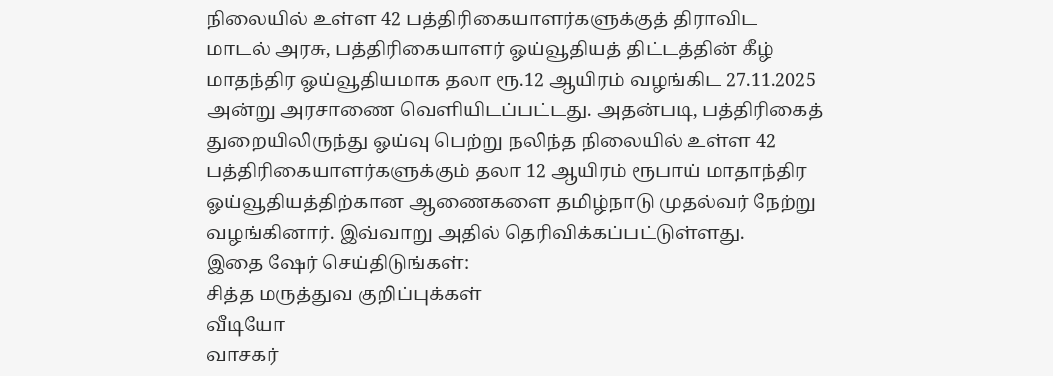நிலையில் உள்ள 42 பத்திரிகையாளர்களுக்குத் திராவிட மாடல் அரசு, பத்திரிகையாளர் ஓய்வூதியத் திட்டத்தின் கீழ் மாதந்திர ஓய்வூதியமாக தலா ரூ.12 ஆயிரம் வழங்கிட 27.11.2025 அன்று அரசாணை வெளியிடப்பட்டது. அதன்படி, பத்திரிகைத் துறையிலிருந்து ஓய்வு பெற்று நலிந்த நிலையில் உள்ள 42 பத்திரிகையாளர்களுக்கும் தலா 12 ஆயிரம் ரூபாய் மாதாந்திர ஓய்வூதியத்திற்கான ஆணைகளை தமிழ்நாடு முதல்வர் நேற்று வழங்கினார். இவ்வாறு அதில் தெரிவிக்கப்பட்டுள்ளது.
இதை ஷேர் செய்திடுங்கள்:
சித்த மருத்துவ குறிப்புக்கள்
வீடியோ
வாசகர்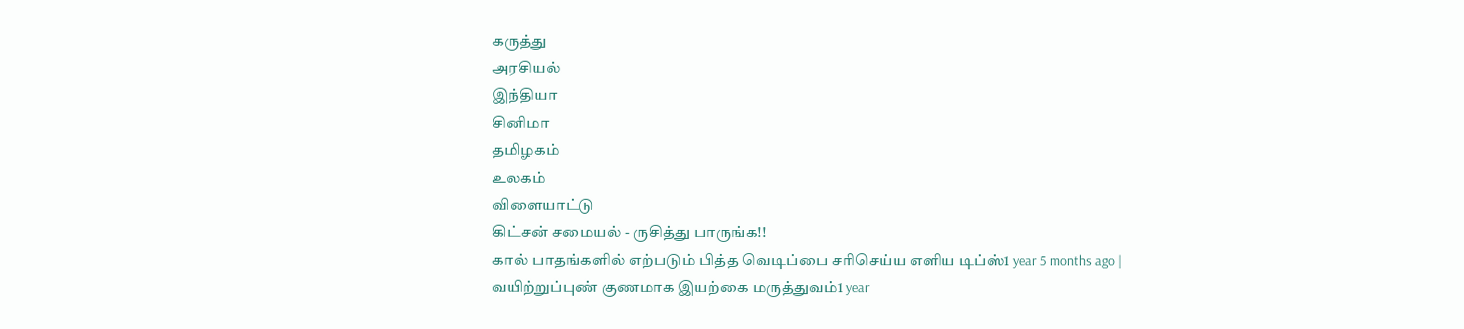கருத்து
அரசியல்
இந்தியா
சினிமா
தமிழகம்
உலகம்
விளையாட்டு
கிட்சன் சமையல் - ருசித்து பாருங்க!!
கால் பாதங்களில் எற்படும் பித்த வெடிப்பை சரிசெய்ய எளிய டிப்ஸ்1 year 5 months ago |
வயிற்றுப்புண் குணமாக இயற்கை மருத்துவம்1 year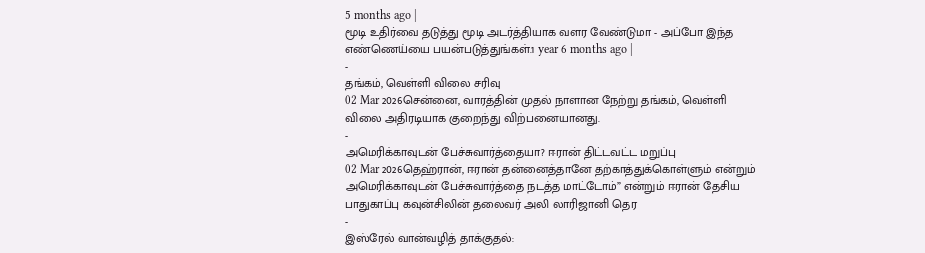5 months ago |
மூடி உதிர்வை தடுத்து மூடி அடர்த்தியாக வளர வேண்டுமா - அப்போ இந்த எண்ணெய்யை பயன்படுத்துங்கள்.1 year 6 months ago |
-
தங்கம், வெள்ளி விலை சரிவு
02 Mar 2026சென்னை, வாரத்தின் முதல் நாளான நேற்று தங்கம், வெள்ளி விலை அதிரடியாக குறைந்து விற்பனையானது.
-
அமெரிக்காவுடன் பேச்சுவார்த்தையா? ஈரான் திட்டவட்ட மறுப்பு
02 Mar 2026தெஹ்ரான், ஈரான் தன்னைத்தானே தற்காத்துக்கொள்ளும் என்றும் அமெரிக்காவுடன் பேச்சுவார்த்தை நடத்த மாட்டோம்” என்றும் ஈரான் தேசிய பாதுகாப்பு கவுன்சிலின் தலைவர் அலி லாரிஜானி தெர
-
இஸ்ரேல் வான்வழித் தாக்குதல்: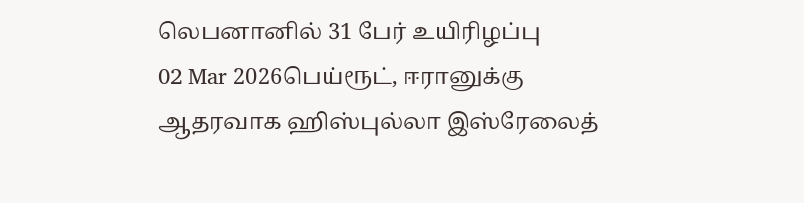லெபனானில் 31 பேர் உயிரிழப்பு
02 Mar 2026பெய்ரூட், ஈரானுக்கு ஆதரவாக ஹிஸ்புல்லா இஸ்ரேலைத்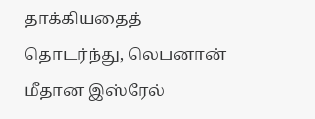தாக்கியதைத் தொடர்ந்து, லெபனான் மீதான இஸ்ரேல்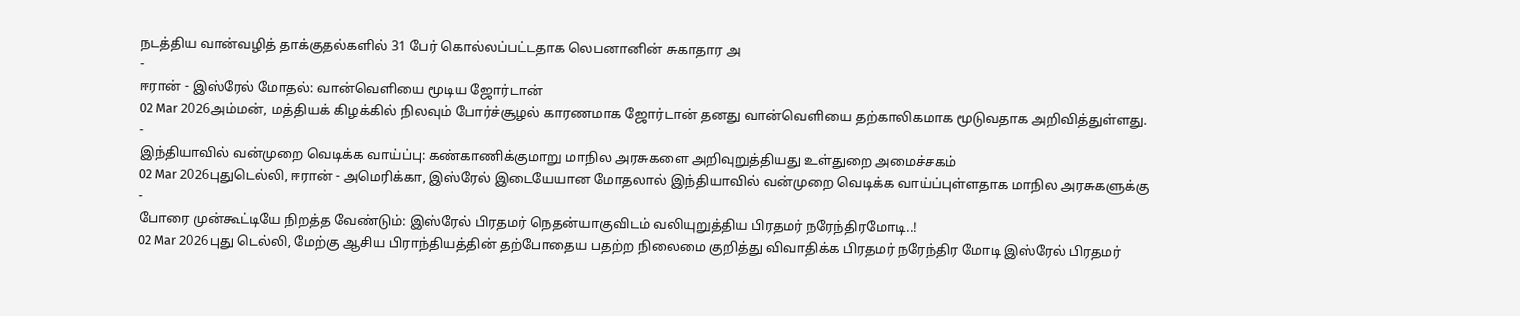நடத்திய வான்வழித் தாக்குதல்களில் 31 பேர் கொல்லப்பட்டதாக லெபனானின் சுகாதார அ
-
ஈரான் - இஸ்ரேல் மோதல்: வான்வெளியை மூடிய ஜோர்டான்
02 Mar 2026அம்மன், மத்தியக் கிழக்கில் நிலவும் போர்ச்சூழல் காரணமாக ஜோர்டான் தனது வான்வெளியை தற்காலிகமாக மூடுவதாக அறிவித்துள்ளது.
-
இந்தியாவில் வன்முறை வெடிக்க வாய்ப்பு: கண்காணிக்குமாறு மாநில அரசுகளை அறிவுறுத்தியது உள்துறை அமைச்சகம்
02 Mar 2026புதுடெல்லி, ஈரான் - அமெரிக்கா, இஸ்ரேல் இடையேயான மோதலால் இந்தியாவில் வன்முறை வெடிக்க வாய்ப்புள்ளதாக மாநில அரசுகளுக்கு
-
போரை முன்கூட்டியே நிறத்த வேண்டும்: இஸ்ரேல் பிரதமர் நெதன்யாகுவிடம் வலியுறுத்திய பிரதமர் நரேந்திரமோடி..!
02 Mar 2026புது டெல்லி, மேற்கு ஆசிய பிராந்தியத்தின் தற்போதைய பதற்ற நிலைமை குறித்து விவாதிக்க பிரதமர் நரேந்திர மோடி இஸ்ரேல் பிரதமர்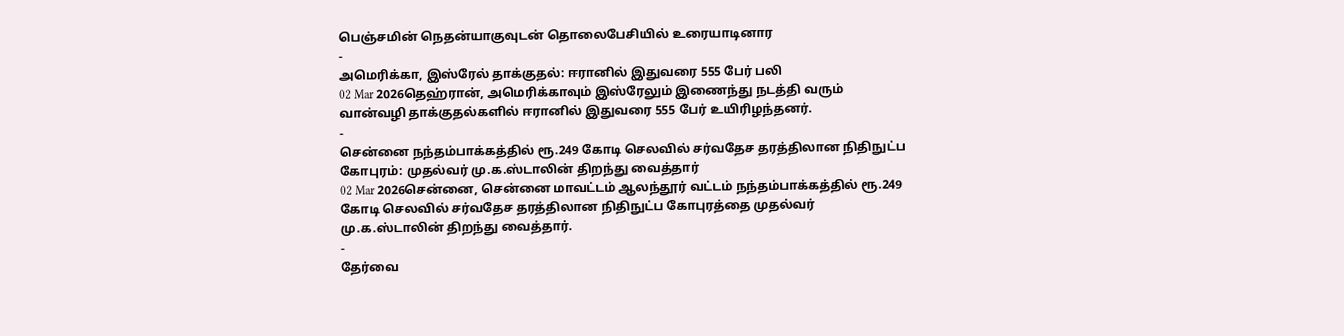பெஞ்சமின் நெதன்யாகுவுடன் தொலைபேசியில் உரையாடினார
-
அமெரிக்கா, இஸ்ரேல் தாக்குதல்: ஈரானில் இதுவரை 555 பேர் பலி
02 Mar 2026தெஹ்ரான், அமெரிக்காவும் இஸ்ரேலும் இணைந்து நடத்தி வரும் வான்வழி தாக்குதல்களில் ஈரானில் இதுவரை 555 பேர் உயிரிழந்தனர்.
-
சென்னை நந்தம்பாக்கத்தில் ரூ.249 கோடி செலவில் சர்வதேச தரத்திலான நிதிநுட்ப கோபுரம்: முதல்வர் மு.க.ஸ்டாலின் திறந்து வைத்தார்
02 Mar 2026சென்னை, சென்னை மாவட்டம் ஆலந்தூர் வட்டம் நந்தம்பாக்கத்தில் ரூ.249 கோடி செலவில் சர்வதேச தரத்திலான நிதிநுட்ப கோபுரத்தை முதல்வர் மு.க.ஸ்டாலின் திறந்து வைத்தார்.
-
தேர்வை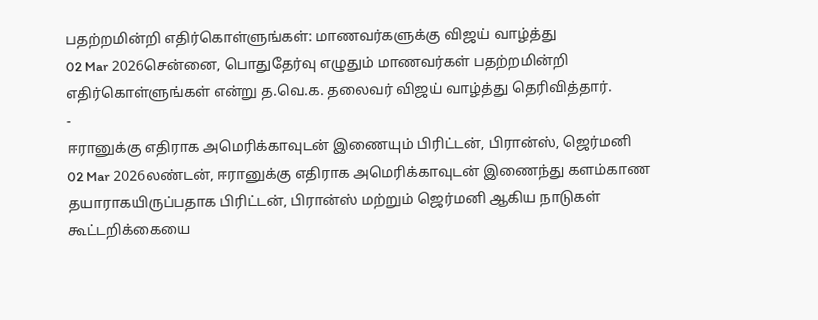பதற்றமின்றி எதிர்கொள்ளுங்கள்: மாணவர்களுக்கு விஜய் வாழ்த்து
02 Mar 2026சென்னை, பொதுதேர்வு எழுதும் மாணவர்கள் பதற்றமின்றி எதிர்கொள்ளுங்கள் என்று த.வெ.க. தலைவர் விஜய் வாழ்த்து தெரிவித்தார்.
-
ஈரானுக்கு எதிராக அமெரிக்காவுடன் இணையும் பிரிட்டன், பிரான்ஸ், ஜெர்மனி
02 Mar 2026லண்டன், ஈரானுக்கு எதிராக அமெரிக்காவுடன் இணைந்து களம்காண தயாராகயிருப்பதாக பிரிட்டன், பிரான்ஸ் மற்றும் ஜெர்மனி ஆகிய நாடுகள் கூட்டறிக்கையை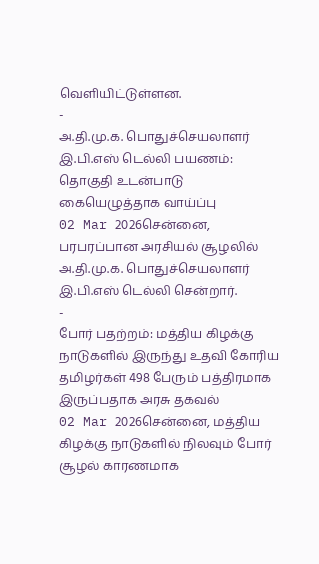வெளியிட்டுள்ளன.
-
அ.தி.மு.க. பொதுச்செயலாளர் இ.பி.எஸ் டெல்லி பயணம்: தொகுதி உடன்பாடு கையெழுத்தாக வாய்ப்பு
02 Mar 2026சென்னை, பரபரப்பான அரசியல் சூழலில் அ.தி.மு.க. பொதுச்செயலாளர் இ.பி.எஸ் டெல்லி சென்றார்.
-
போர் பதற்றம்: மத்திய கிழக்கு நாடுகளில் இருந்து உதவி கோரிய தமிழர்கள் 498 பேரும் பத்திரமாக இருப்பதாக அரசு தகவல்
02 Mar 2026சென்னை, மத்திய கிழக்கு நாடுகளில் நிலவும் போர் சூழல் காரணமாக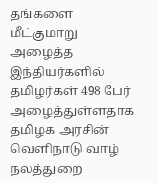தங்களை மீட்குமாறு அழைத்த இந்தியர்களில் தமிழர்கள் 498 பேர் அழைத்துள்ளதாக தமிழக அரசின் வெளிநாடு வாழ் நலத்துறை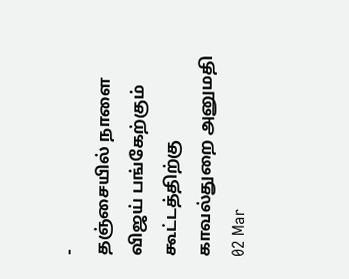-
தஞ்சையில் நாளை விஜய் பங்கேற்கும் கூட்டத்திற்கு காவல்துறை அனுமதி
02 Mar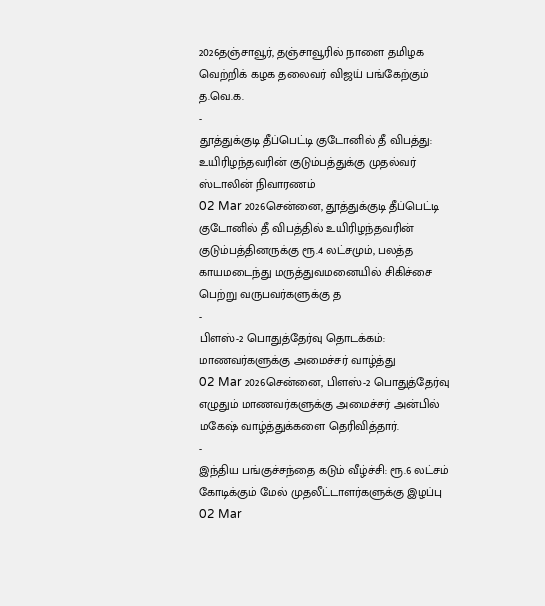2026தஞ்சாவூர், தஞ்சாவூரில் நாளை தமிழக வெற்றிக் கழக தலைவர் விஜய் பங்கேற்கும் த.வெ.க.
-
தூத்துக்குடி தீப்பெட்டி குடோனில் தீ விபத்து: உயிரிழந்தவரின் குடும்பத்துக்கு முதல்வர் ஸ்டாலின் நிவாரணம்
02 Mar 2026சென்னை, தூத்துக்குடி தீப்பெட்டி குடோனில் தீ விபத்தில் உயிரிழந்தவரின் குடும்பத்தினருக்கு ரூ.4 லட்சமும், பலத்த காயமடைந்து மருத்துவமனையில் சிகிச்சை பெற்று வருபவர்களுக்கு த
-
பிளஸ்-2 பொதுத்தேர்வு தொடக்கம்: மாணவர்களுக்கு அமைச்சர் வாழ்த்து
02 Mar 2026சென்னை, பிளஸ்-2 பொதுத்தேர்வு எழுதும் மாணவர்களுக்கு அமைச்சர் அன்பில் மகேஷ் வாழ்த்துக்களை தெரிவித்தார்.
-
இந்திய பங்குச்சந்தை கடும் வீழ்ச்சி: ரூ.6 லட்சம் கோடிக்கும் மேல் முதலீட்டாளர்களுக்கு இழப்பு
02 Mar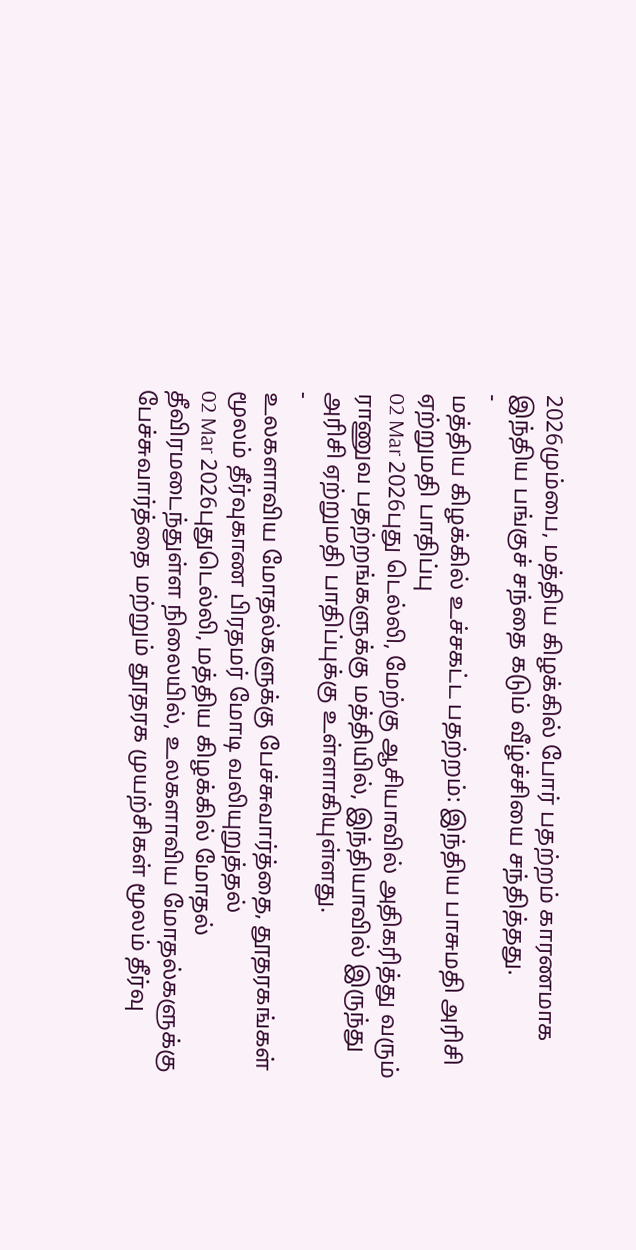2026மும்பை, மத்திய கிழக்கில் போர் பதற்றம் காரணமாக இந்திய பங்குச் சந்தை கடும் வீழ்ச்சியை சந்தித்தது.
-
மத்திய கிழக்கில் உச்சகட்ட பதற்றம்: இந்திய பாசுமதி அரிசி ஏற்றுமதி பாதிப்பு
02 Mar 2026புது டெல்லி, மேற்கு ஆசியாவில் அதிகரித்து வரும் ராணுவ பதற்றங்களுக்கு மத்தியில், இந்தியாவில் இருந்து அரிசி ஏற்றுமதி பாதிப்புக்கு உள்ளாகியுள்ளது.
-
உலகளாவிய மோதல்களுக்கு பேச்சுவார்த்தை, தூதரகங்கள் மூலம் தீர்வுகாண பிரதமர் மோடி வலியுறுத்தல்
02 Mar 2026புதுடெல்லி, மத்திய கிழக்கில் மோதல் தீவிரமடைந்துள்ள நிலையில், உலகளாவிய மோதல்களுக்கு பேச்சுவார்த்தை மற்றும் தூதரக முயற்சிகள் மூலம் தீர்வு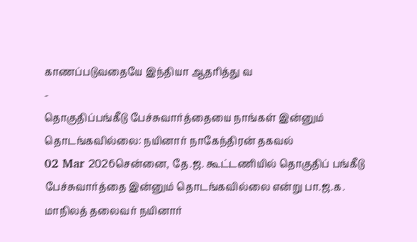காணப்படுவதையே இந்தியா ஆதரித்து வ
-
தொகுதிப்பங்கீடு பேச்சுவார்த்தையை நாங்கள் இன்னும் தொடங்கவில்லை: நயினார் நாகேந்திரன் தகவல்
02 Mar 2026சென்னை, தே.ஜ. கூட்டணியில் தொகுதிப் பங்கீடு பேச்சுவார்த்தை இன்னும் தொடங்கவில்லை என்று பா.ஜ.க. மாநிலத் தலைவர் நயினார்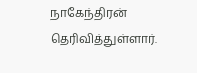நாகேந்திரன் தெரிவித்துள்ளார்.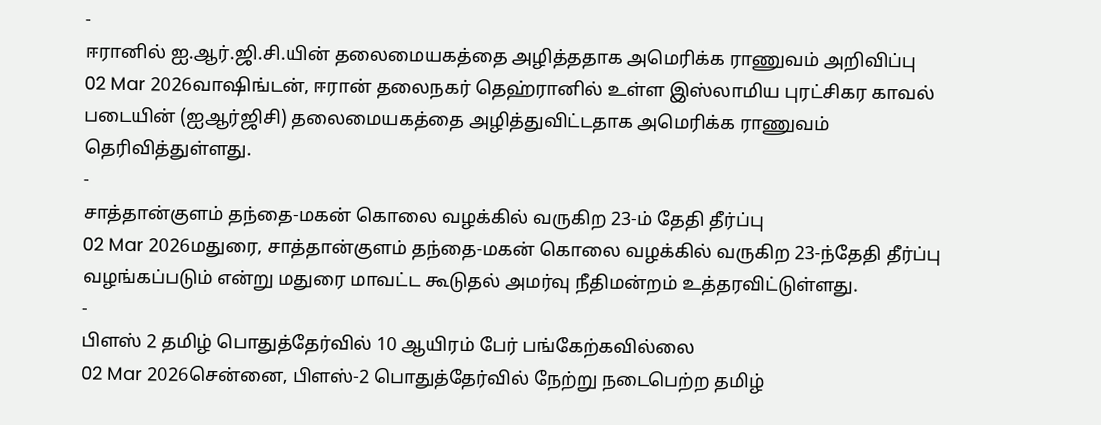-
ஈரானில் ஐ.ஆர்.ஜி.சி.யின் தலைமையகத்தை அழித்ததாக அமெரிக்க ராணுவம் அறிவிப்பு
02 Mar 2026வாஷிங்டன், ஈரான் தலைநகர் தெஹ்ரானில் உள்ள இஸ்லாமிய புரட்சிகர காவல் படையின் (ஐஆர்ஜிசி) தலைமையகத்தை அழித்துவிட்டதாக அமெரிக்க ராணுவம் தெரிவித்துள்ளது.
-
சாத்தான்குளம் தந்தை-மகன் கொலை வழக்கில் வருகிற 23-ம் தேதி தீர்ப்பு
02 Mar 2026மதுரை, சாத்தான்குளம் தந்தை-மகன் கொலை வழக்கில் வருகிற 23-ந்தேதி தீர்ப்பு வழங்கப்படும் என்று மதுரை மாவட்ட கூடுதல் அமர்வு நீதிமன்றம் உத்தரவிட்டுள்ளது.
-
பிளஸ் 2 தமிழ் பொதுத்தேர்வில் 10 ஆயிரம் பேர் பங்கேற்கவில்லை
02 Mar 2026சென்னை, பிளஸ்-2 பொதுத்தேர்வில் நேற்று நடைபெற்ற தமிழ்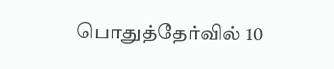பொதுத்தேர்வில் 10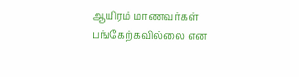ஆயிரம் மாணவர்கள் பங்கேற்கவில்லை என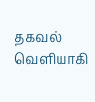தகவல் வெளியாகி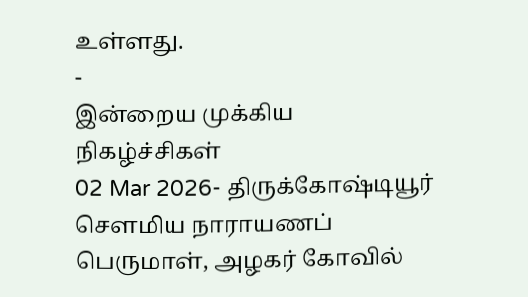உள்ளது.
-
இன்றைய முக்கிய நிகழ்ச்சிகள்
02 Mar 2026- திருக்கோஷ்டியூர் செளமிய நாராயணப் பெருமாள், அழகர் கோவில்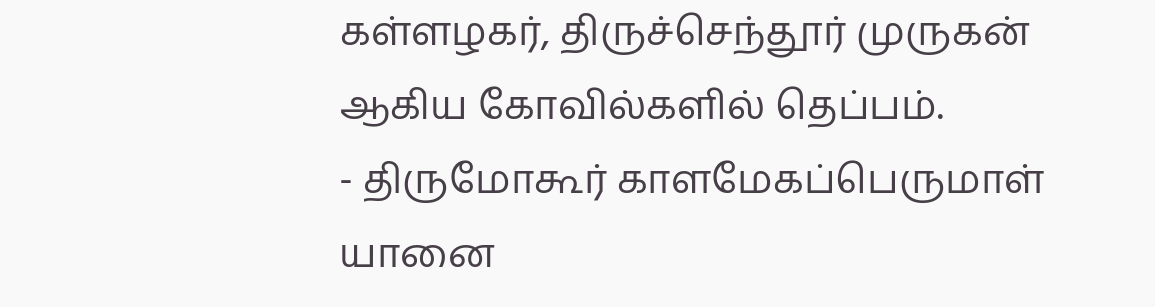கள்ளழகர், திருச்செந்தூர் முருகன் ஆகிய கோவில்களில் தெப்பம்.
- திருமோகூர் காளமேகப்பெருமாள் யானை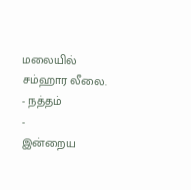மலையில் சம்ஹார லீலை.
- நத்தம்
-
இன்றைய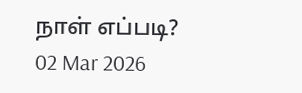நாள் எப்படி?
02 Mar 2026